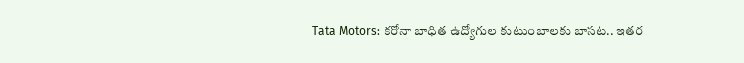Tata Motors: కరోనా బాధిత ఉద్యోగుల కుటుంబాలకు బాసట.. ఇతర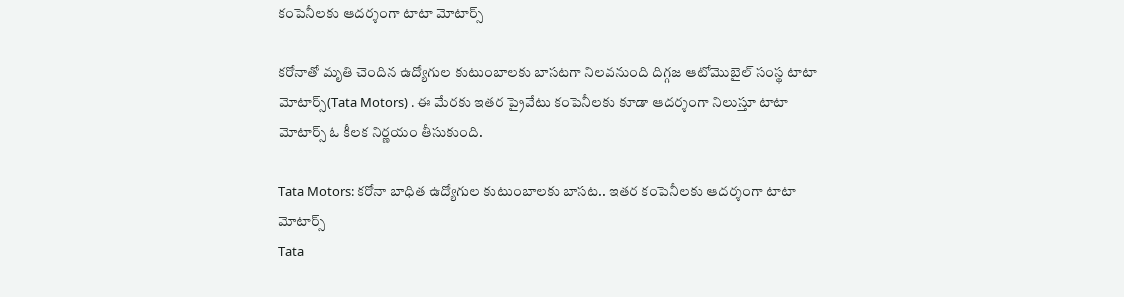కంపెనీలకు ఆదర్శంగా టాటా మోటార్స్

కరోనాతో మృతి చెందిన ఉద్యోగుల కుటుంబాలకు బాసటగా నిలవనుంది దిగ్గజ ఆటోమొబైల్ సంస్థ టాటా మోటార్స్(Tata Motors) . ఈ మేరకు ఇతర ప్రైవేటు కంపెనీలకు కూడా ఆదర్శంగా నిలుస్తూ టాటా మోటార్స్ ఓ కీలక నిర్ణయం తీసుకుంది.

Tata Motors: కరోనా బాధిత ఉద్యోగుల కుటుంబాలకు బాసట.. ఇతర కంపెనీలకు ఆదర్శంగా టాటా మోటార్స్
Tata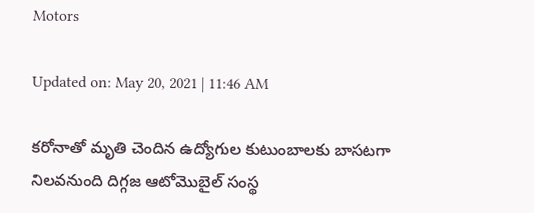Motors

Updated on: May 20, 2021 | 11:46 AM

కరోనాతో మృతి చెందిన ఉద్యోగుల కుటుంబాలకు బాసటగా నిలవనుంది దిగ్గజ ఆటోమొబైల్ సంస్థ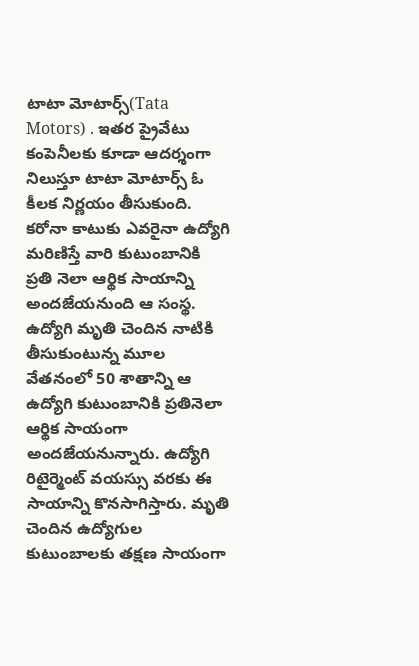టాటా మోటార్స్(Tata Motors) . ఇతర ప్రైవేటు కంపెనీలకు కూడా ఆదర్శంగా నిలుస్తూ టాటా మోటార్స్ ఓ కీలక నిర్ణయం తీసుకుంది. కరోనా కాటుకు ఎవరైనా ఉద్యోగి మరిణిస్తే వారి కుటుంబానికి ప్రతి నెలా ఆర్థిక సాయాన్ని అందజేయనుంది ఆ సంస్థ. ఉద్యోగి మృతి చెందిన నాటికి తీసుకుంటున్న మూల వేతనంలో 50 శాతాన్ని ఆ ఉద్యోగి కుటుంబానికి ప్రతినెలా ఆర్థిక సాయంగా అందజేయనున్నారు. ఉద్యోగి రిటైర్మెంట్ వయస్సు వరకు ఈ సాయాన్ని కొనసాగిస్తారు. మృతి చెందిన ఉద్యోగుల కుటుంబాలకు తక్షణ సాయంగా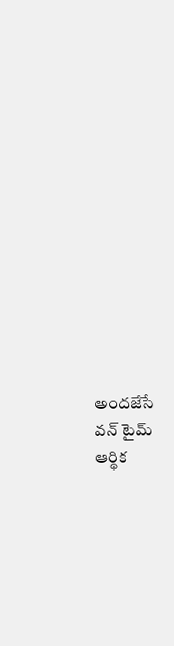అందజేసే వన్ టైమ్ ఆర్థిక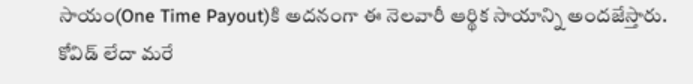సాయం(One Time Payout)కి అదనంగా ఈ నెలవారీ ఆర్థిక సాయాన్ని అందజేస్తారు. కోవిడ్ లేదా మరే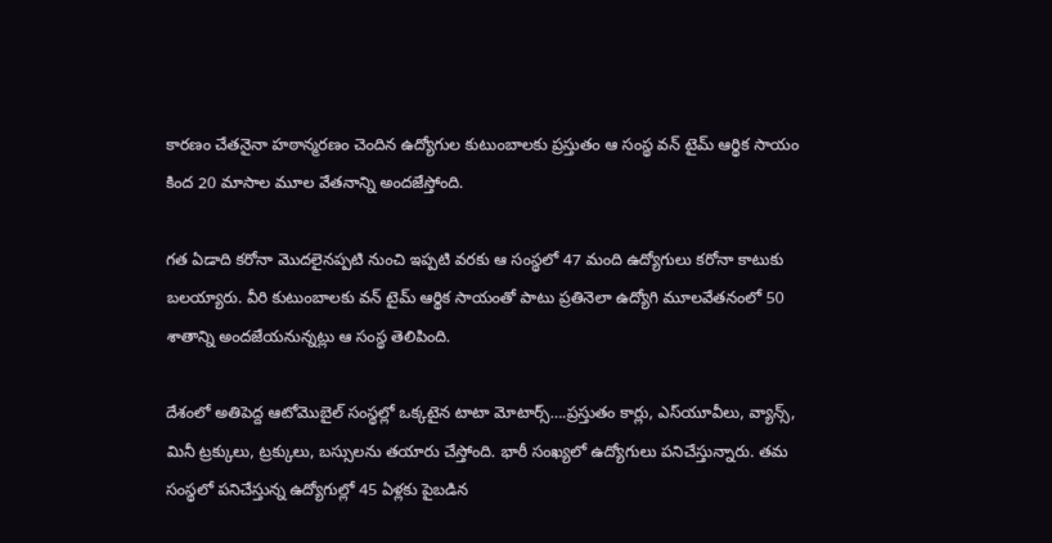కారణం చేతనైనా హఠాన్మరణం చెందిన ఉద్యోగుల కుటుంబాలకు ప్రస్తుతం ఆ సంస్థ వన్ టైమ్ ఆర్థిక సాయం కింద 20 మాసాల మూల వేతనాన్ని అందజేస్తోంది.

గత ఏడాది కరోనా మొదలైనప్పటి నుంచి ఇప్పటి వరకు ఆ సంస్థలో 47 మంది ఉద్యోగులు కరోనా కాటుకు బలయ్యారు. వీరి కుటుంబాలకు వన్ టైమ్ ఆర్థిక సాయంతో పాటు ప్రతినెలా ఉద్యోగి మూలవేతనంలో 50 శాతాన్ని అందజేయనున్నట్లు ఆ సంస్థ తెలిపింది.

దేశంలో అతిపెద్ద ఆటోమొబైల్ సంస్థల్లో ఒక్కటైన టాటా మోటార్స్….ప్రస్తుతం కార్లు, ఎస్‌యూవీలు, వ్యాన్స్, మినీ ట్రక్కులు, ట్రక్కులు, బస్సులను తయారు చేస్తోంది. భారీ సంఖ్యలో ఉద్యోగులు పనిచేస్తున్నారు. తమ సంస్థలో పనిచేస్తున్న ఉద్యోగుల్లో 45 ఏళ్లకు పైబడిన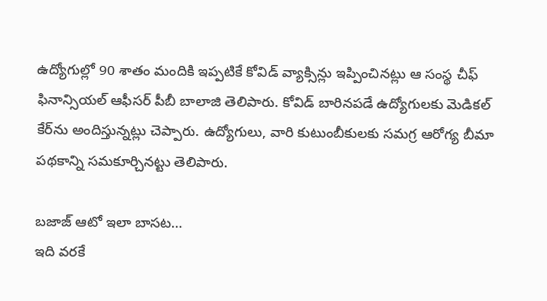ఉద్యోగుల్లో 90 శాతం మందికి ఇప్పటికే కోవిడ్ వ్యాక్సిన్లు ఇప్పించినట్లు ఆ సంస్థ చీఫ్ ఫినాన్సియల్ ఆఫీసర్ పీబీ బాలాజి తెలిపారు. కోవిడ్ బారినపడే ఉద్యోగులకు మెడికల్ కేర్‌ను అందిస్తున్నట్లు చెప్పారు. ఉద్యోగులు, వారి కుటుంబీకులకు సమగ్ర ఆరోగ్య బీమా పథకాన్ని సమకూర్చినట్టు తెలిపారు.

బజాజ్ ఆటో ఇలా బాసట…
ఇది వరకే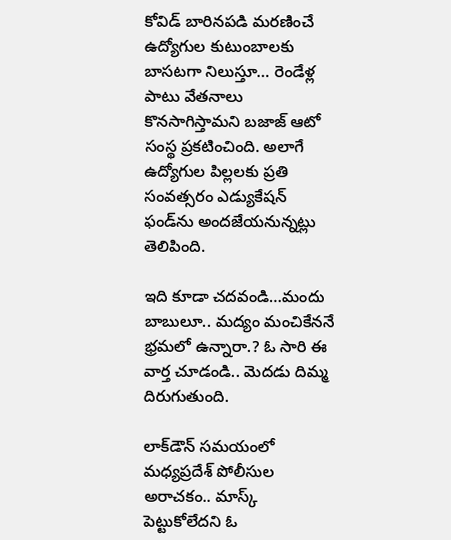కోవిడ్ బారినపడి మరణించే ఉద్యోగుల కుటుంబాలకు బాసటగా నిలుస్తూ… రెండేళ్ల పాటు వేతనాలు కొనసాగిస్తామని బజాజ్ ఆటో సంస్థ ప్రకటించింది. అలాగే ఉద్యోగుల పిల్లలకు ప్రతి సంవత్సరం ఎడ్యుకేషన్ ఫండ్‌ను అందజేయనున్నట్లు తెలిపింది.

ఇది కూడా చదవండి…మందు బాబులూ.. మ‌ద్యం మంచికేన‌నే భ్ర‌మ‌లో ఉన్నారా.? ఓ సారి ఈ వార్త చూడండి.. మెద‌డు దిమ్మ దిరుగుతుంది.

లాక్‌డౌన్‌ సమయంలో మధ్యప్రదేశ్ పోలీసుల అరాచకం.. మాస్క్ పెట్టుకోలేదని ఓ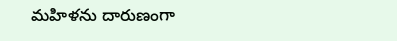మహిళను దారుణంగా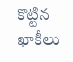కొట్టిన ఖాకీలు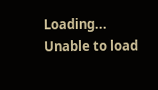Loading...
Unable to load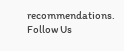recommendations.
Follow Us